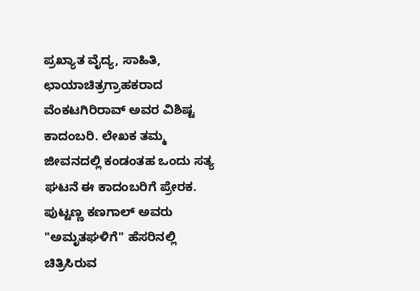ಪ್ರಖ್ಯಾತ ವೈದ್ಯ, ಸಾಹಿತಿ, ಛಾಯಾಚಿತ್ರಗ್ರಾಹಕರಾದ ವೆಂಕಟಗಿರಿರಾವ್ ಅವರ ವಿಶಿಷ್ಟ ಕಾದಂಬರಿ. ಲೇಖಕ ತಮ್ಮ ಜೀವನದಲ್ಲಿ ಕಂಡಂತಹ ಒಂದು ಸತ್ಯ ಘಟನೆ ಈ ಕಾದಂಬರಿಗೆ ಪ್ರೇರಕ. ಪುಟ್ಟಣ್ಣ ಕಣಗಾಲ್ ಅವರು "ಅಮೃತಘಳಿಗೆ" ಹೆಸರಿನಲ್ಲಿ ಚಿತ್ರಿಸಿರುವ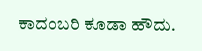ಕಾದಂಬರಿ ಕೂಡಾ ಹೌದು.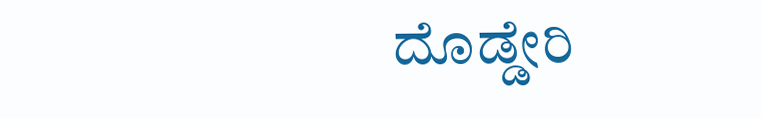ದೊಡ್ಡೇರಿ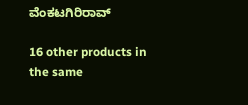ವೆಂಕಟಗಿರಿರಾವ್

16 other products in the same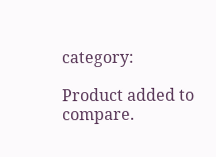category:

Product added to compare.